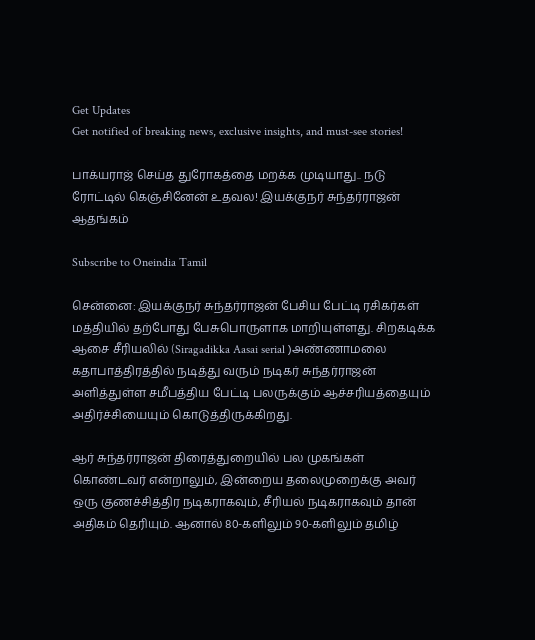Get Updates
Get notified of breaking news, exclusive insights, and must-see stories!

பாக்யராஜ் செய்த துரோகத்தை மறக்க முடியாது.. நடு ரோட்டில் கெஞ்சினேன் உதவல! இயக்குநர் சுந்தர்ராஜன் ஆதங்கம்

Subscribe to Oneindia Tamil

சென்னை: இயக்குநர் சுந்தர்ராஜன் பேசிய பேட்டி ரசிகர்கள் மத்தியில் தற்போது பேசுபொருளாக மாறியுள்ளது. சிறகடிக்க ஆசை சீரியலில் (Siragadikka Aasai serial )அண்ணாமலை கதாபாத்திரத்தில் நடித்து வரும் நடிகர் சுந்தர்ராஜன் அளித்துள்ள சமீபத்திய பேட்டி பலருக்கும் ஆச்சரியத்தையும் அதிர்ச்சியையும் கொடுத்திருக்கிறது.

ஆர் சுந்தர்ராஜன் திரைத்துறையில் பல முகங்கள் கொண்டவர் என்றாலும், இன்றைய தலைமுறைக்கு அவர் ஒரு குணச்சித்திர நடிகராகவும், சீரியல் நடிகராகவும் தான் அதிகம் தெரியும். ஆனால் 80-களிலும் 90-களிலும் தமிழ்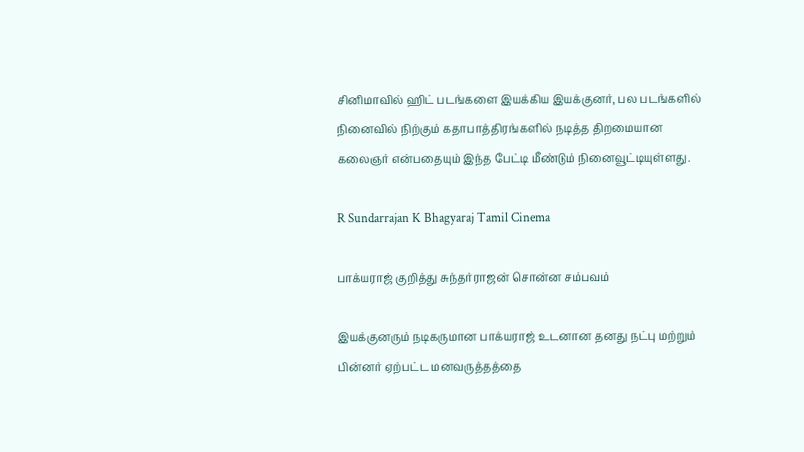சினிமாவில் ஹிட் படங்களை இயக்கிய இயக்குனர், பல படங்களில் நினைவில் நிற்கும் கதாபாத்திரங்களில் நடித்த திறமையான கலைஞர் என்பதையும் இந்த பேட்டி மீண்டும் நினைவூட்டியுள்ளது.

R Sundarrajan K Bhagyaraj Tamil Cinema

பாக்யராஜ் குறித்து சுந்தர்ராஜன் சொன்ன சம்பவம்

இயக்குனரும் நடிகருமான பாக்யராஜ் உடனான தனது நட்பு மற்றும் பின்னர் ஏற்பட்ட மனவருத்தத்தை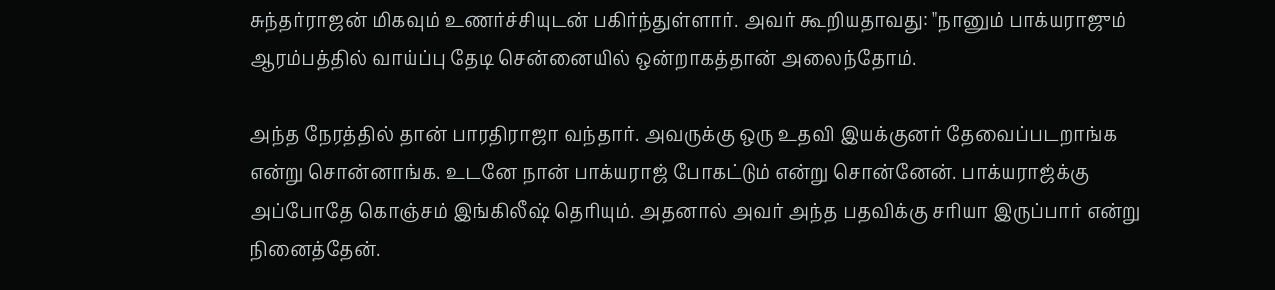சுந்தர்ராஜன் மிகவும் உணர்ச்சியுடன் பகிர்ந்துள்ளார். அவர் கூறியதாவது: "நானும் பாக்யராஜும் ஆரம்பத்தில் வாய்ப்பு தேடி சென்னையில் ஒன்றாகத்தான் அலைந்தோம்.

அந்த நேரத்தில் தான் பாரதிராஜா வந்தார். அவருக்கு ஒரு உதவி இயக்குனர் தேவைப்படறாங்க என்று சொன்னாங்க. உடனே நான் பாக்யராஜ் போகட்டும் என்று சொன்னேன். பாக்யராஜ்க்கு அப்போதே கொஞ்சம் இங்கிலீஷ் தெரியும். அதனால் அவர் அந்த பதவிக்கு சரியா இருப்பார் என்று நினைத்தேன்.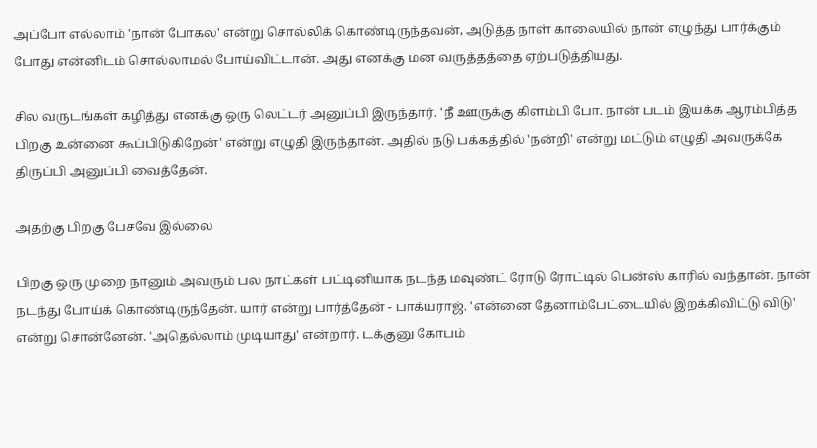அப்போ எல்லாம் 'நான் போகல' என்று சொல்லிக் கொண்டிருந்தவன், அடுத்த நாள் காலையில் நான் எழுந்து பார்க்கும் போது என்னிடம் சொல்லாமல் போய்விட்டான். அது எனக்கு மன வருத்தத்தை ஏற்படுத்தியது.

சில வருடங்கள் கழித்து எனக்கு ஒரு லெட்டர் அனுப்பி இருந்தார். 'நீ ஊருக்கு கிளம்பி போ. நான் படம் இயக்க ஆரம்பித்த பிறகு உன்னை கூப்பிடுகிறேன்' என்று எழுதி இருந்தான். அதில் நடு பக்கத்தில் 'நன்றி' என்று மட்டும் எழுதி அவருக்கே திருப்பி அனுப்பி வைத்தேன்.

அதற்கு பிறகு பேசவே இல்லை

பிறகு ஒரு முறை நானும் அவரும் பல நாட்கள் பட்டினியாக நடந்த மவுண்ட் ரோடு ரோட்டில் பென்ஸ் காரில் வந்தான். நான் நடந்து போய்க் கொண்டிருந்தேன். யார் என்று பார்த்தேன் - பாக்யராஜ். 'என்னை தேனாம்பேட்டையில் இறக்கிவிட்டு விடு' என்று சொன்னேன். 'அதெல்லாம் முடியாது' என்றார். டக்குனு கோபம்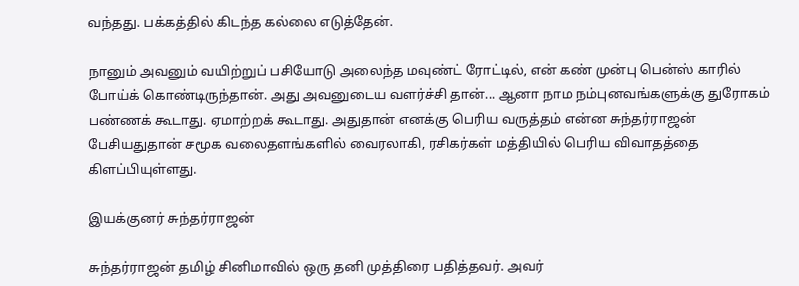வந்தது. பக்கத்தில் கிடந்த கல்லை எடுத்தேன்.

நானும் அவனும் வயிற்றுப் பசியோடு அலைந்த மவுண்ட் ரோட்டில், என் கண் முன்பு பென்ஸ் காரில் போய்க் கொண்டிருந்தான். அது அவனுடைய வளர்ச்சி தான்... ஆனா நாம நம்புனவங்களுக்கு துரோகம் பண்ணக் கூடாது. ஏமாற்றக் கூடாது. அதுதான் எனக்கு பெரிய வருத்தம் என்ன சுந்தர்ராஜன் பேசியதுதான் சமூக வலைதளங்களில் வைரலாகி, ரசிகர்கள் மத்தியில் பெரிய விவாதத்தை கிளப்பியுள்ளது.

இயக்குனர் சுந்தர்ராஜன்

சுந்தர்ராஜன் தமிழ் சினிமாவில் ஒரு தனி முத்திரை பதித்தவர். அவர்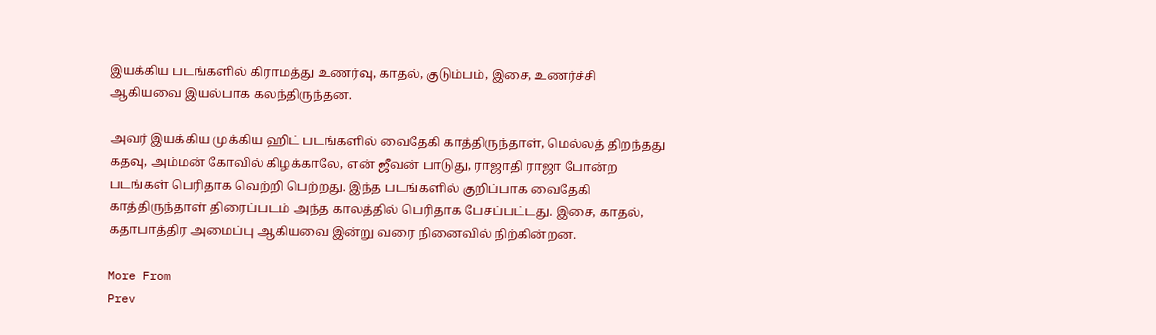இயக்கிய படங்களில் கிராமத்து உணர்வு, காதல், குடும்பம், இசை, உணர்ச்சி ஆகியவை இயல்பாக கலந்திருந்தன.

அவர் இயக்கிய முக்கிய ஹிட் படங்களில் வைதேகி காத்திருந்தாள், மெல்லத் திறந்தது கதவு, அம்மன் கோவில் கிழக்காலே, என் ஜீவன் பாடுது, ராஜாதி ராஜா போன்ற படங்கள் பெரிதாக வெற்றி பெற்றது. இந்த படங்களில் குறிப்பாக வைதேகி காத்திருந்தாள் திரைப்படம் அந்த காலத்தில் பெரிதாக பேசப்பட்டது. இசை, காதல், கதாபாத்திர அமைப்பு ஆகியவை இன்று வரை நினைவில் நிற்கின்றன.

More From
Prev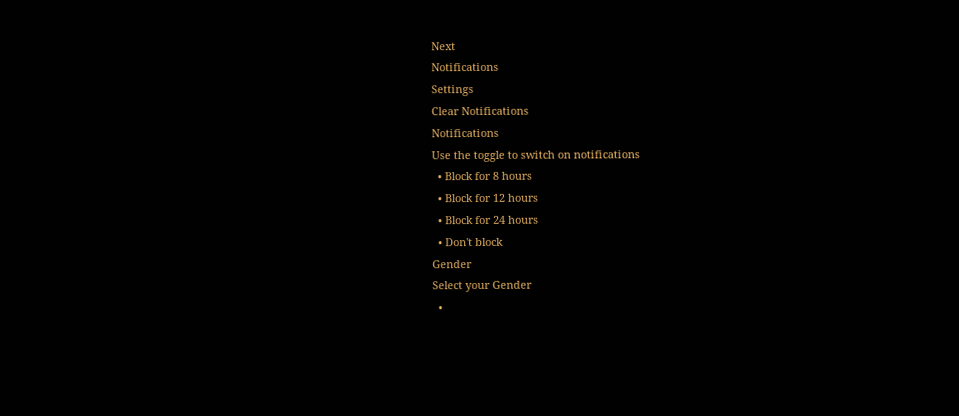Next
Notifications
Settings
Clear Notifications
Notifications
Use the toggle to switch on notifications
  • Block for 8 hours
  • Block for 12 hours
  • Block for 24 hours
  • Don't block
Gender
Select your Gender
  •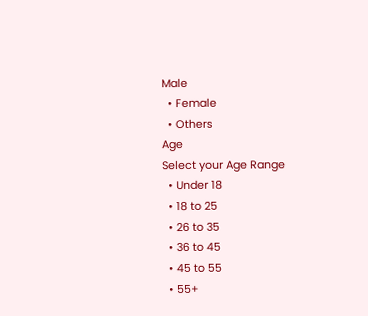Male
  • Female
  • Others
Age
Select your Age Range
  • Under 18
  • 18 to 25
  • 26 to 35
  • 36 to 45
  • 45 to 55
  • 55+